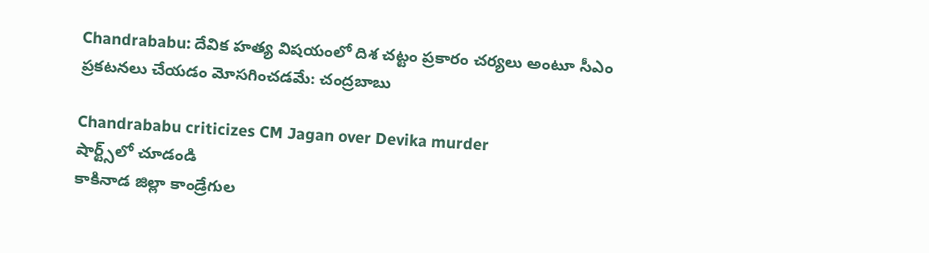Chandrababu: దేవిక హత్య విషయంలో దిశ చట్టం ప్రకారం చర్యలు అంటూ సీఎం ప్రకటనలు చేయడం మోసగించడమే: చంద్రబాబు

Chandrababu criticizes CM Jagan over Devika murder
షార్ట్స్‌లో చూడండి
కాకినాడ జిల్లా కాండ్రేగుల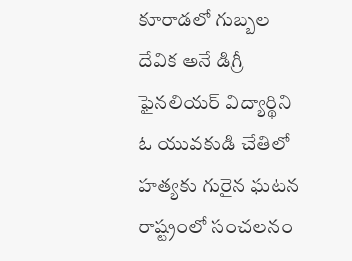కూరాడలో గుబ్బల దేవిక అనే డిగ్రీ ఫైనలియర్ విద్యార్థిని ఓ యువకుడి చేతిలో హత్యకు గురైన ఘటన రాష్ట్రంలో సంచలనం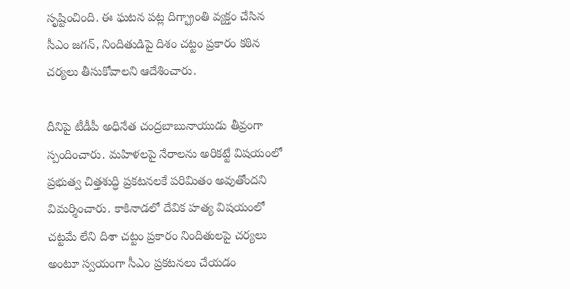సృష్టించింది. ఈ ఘటన పట్ల దిగ్భ్రాంతి వ్యక్తం చేసిన సీఎం జగన్, నిందితుడిపై దిశం చట్టం ప్రకారం కఠిన చర్యలు తీసుకోవాలని ఆదేశించారు.

దీనిపై టీడీపీ అధినేత చంద్రబాబునాయుడు తీవ్రంగా స్పందించారు. మహిళలపై నేరాలను అరికట్టే విషయంలో ప్రభుత్వ చిత్తశుద్ధి ప్రకటనలకే పరిమితం అవుతోందని విమర్శించారు. కాకినాడలో దేవిక హత్య విషయంలో చట్టమే లేని దిశా చట్టం ప్రకారం నిందితులపై చర్యలు అంటూ స్వయంగా సీఎం ప్రకటనలు చేయడం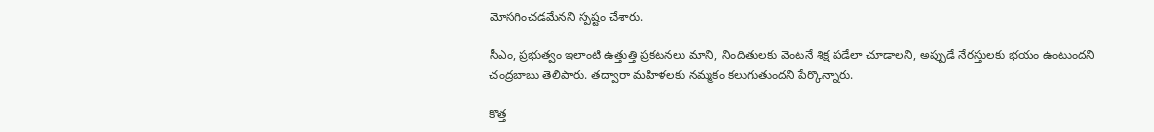మోసగించడమేనని స్పష్టం చేశారు.

సీఎం, ప్రభుత్వం ఇలాంటి ఉత్తుత్తి ప్రకటనలు మాని, నిందితులకు వెంటనే శిక్ష పడేలా చూడాలని, అప్పుడే నేరస్తులకు భయం ఉంటుందని చంద్రబాబు తెలిపారు. తద్వారా మహిళలకు నమ్మకం కలుగుతుందని పేర్కొన్నారు.

కొత్త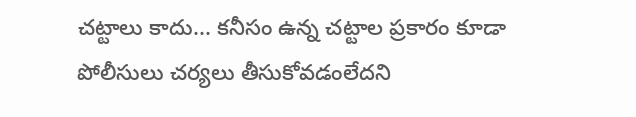చట్టాలు కాదు... కనీసం ఉన్న చట్టాల ప్రకారం కూడా పోలీసులు చర్యలు తీసుకోవడంలేదని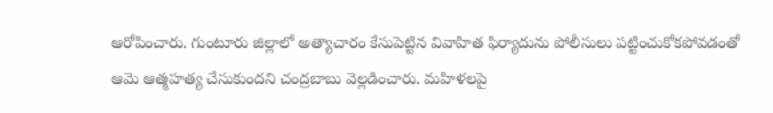ఆరోపించారు. గుంటూరు జిల్లాలో అత్యాచారం కేసుపెట్టిన వివాహిత ఫిర్యాదును పోలీసులు పట్టించుకోకపోవడంతో ఆమె ఆత్మహత్య చేసుకుందని చంద్రబాబు వెల్లడించారు. మహిళలపై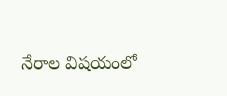నేరాల విషయంలో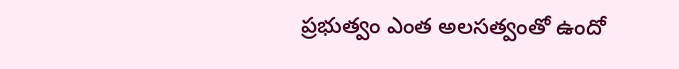ప్రభుత్వం ఎంత అలసత్వంతో ఉందో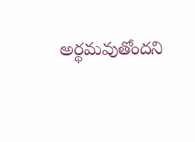అర్థమవుతోందని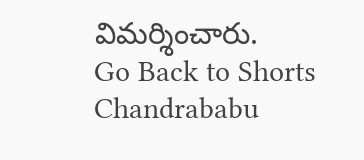విమర్శించారు.
Go Back to Shorts
Chandrababu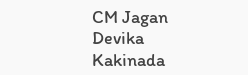CM Jagan
Devika
Kakinada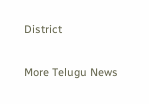District

More Telugu News